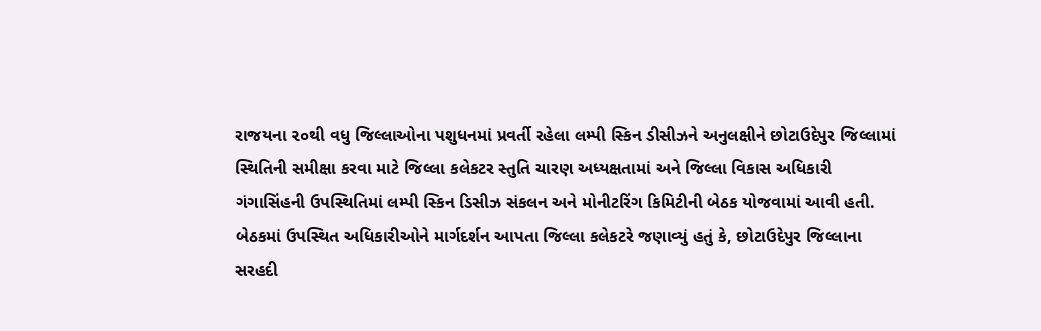રાજયના ૨૦થી વધુ જિલ્લાઓના પશુધનમાં પ્રવર્તી રહેલા લમ્પી સ્કિન ડીસીઝને અનુલક્ષીને છોટાઉદેપુર જિલ્લામાં સ્થિતિની સમીક્ષા કરવા માટે જિલ્લા કલેકટર સ્તુતિ ચારણ અધ્યક્ષતામાં અને જિલ્લા વિકાસ અધિકારી ગંગાસિંહની ઉપસ્થિતિમાં લમ્પી સ્કિન ડિસીઝ સંકલન અને મોનીટરિંગ કિમિટીની બેઠક યોજવામાં આવી હતી.
બેઠકમાં ઉપસ્થિત અધિકારીઓને માર્ગદર્શન આપતા જિલ્લા કલેકટરે જણાવ્યું હતું કે, છોટાઉદેપુર જિલ્લાના સરહદી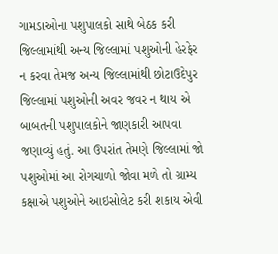ગામડાઓના પશુપાલકો સાથે બેઠક કરી જિલ્લામાંથી અન્ય જિલ્લામાં પશુઓની હેરફેર ન કરવા તેમજ અન્ય જિલ્લામાંથી છોટાઉદેપુર જિલ્લામાં પશુઓની અવર જવર ન થાય એ બાબતની પશુપાલકોને જાણકારી આપવા જણાવ્યું હતું. આ ઉપરાંત તેમણે જિલ્લામાં જો પશુઓમાં આ રોગચાળો જોવા મળે તો ગ્રામ્ય કક્ષાએ પશુઓને આઇસોલેટ કરી શકાય એવી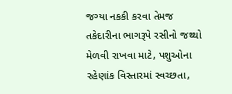જગ્યા નકકી કરવા તેમજ તકેદારીના ભાગરૂપે રસીનો જથ્થો મેળવી રાખવા માટે, પશુઓના રહેણાંક વિસ્તારમાં સ્વચ્છતા,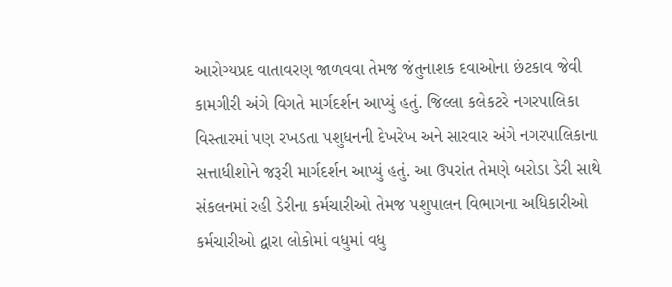આરોગ્યપ્રદ વાતાવરણ જાળવવા તેમજ જંતુનાશક દવાઓના છંટકાવ જેવી કામગીરી અંગે વિગતે માર્ગદર્શન આપ્યું હતું. જિલ્લા કલેકટરે નગરપાલિકા વિસ્તારમાં પણ રખડતા પશુધનની દેખરેખ અને સારવાર અંગે નગરપાલિકાના સત્તાધીશોને જરૂરી માર્ગદર્શન આપ્યું હતું. આ ઉપરાંત તેમણે બરોડા ડેરી સાથે સંકલનમાં રહી ડેરીના કર્મચારીઓ તેમજ પશુપાલન વિભાગના અધિકારીઓ કર્મચારીઓ દ્વારા લોકોમાં વધુમાં વધુ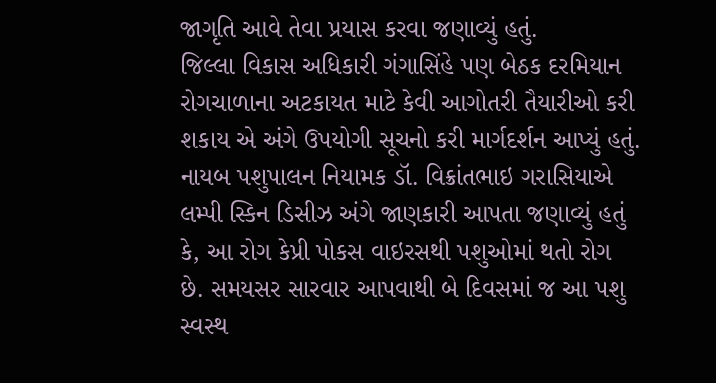જાગૃતિ આવે તેવા પ્રયાસ કરવા જણાવ્યું હતું.
જિલ્લા વિકાસ અધિકારી ગંગાસિંહે પણ બેઠક દરમિયાન રોગચાળાના અટકાયત માટે કેવી આગોતરી તૈયારીઓ કરી શકાય એ અંગે ઉપયોગી સૂચનો કરી માર્ગદર્શન આપ્યું હતું.
નાયબ પશુપાલન નિયામક ડૉ. વિક્રાંતભાઇ ગરાસિયાએ લમ્પી સ્કિન ડિસીઝ અંગે જાણકારી આપતા જણાવ્યું હતું કે, આ રોગ કેપ્રી પોકસ વાઇરસથી પશુઓમાં થતો રોગ છે. સમયસર સારવાર આપવાથી બે દિવસમાં જ આ પશુ સ્વસ્થ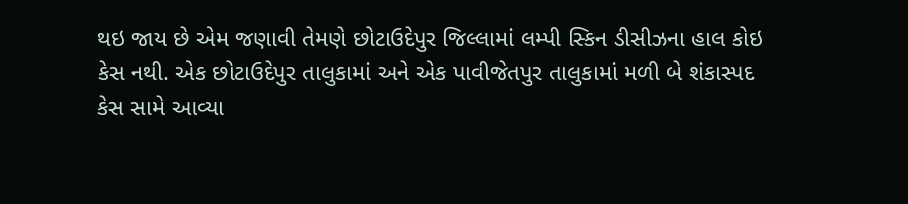થઇ જાય છે એમ જણાવી તેમણે છોટાઉદેપુર જિલ્લામાં લમ્પી સ્કિન ડીસીઝના હાલ કોઇ કેસ નથી. એક છોટાઉદેપુર તાલુકામાં અને એક પાવીજેતપુર તાલુકામાં મળી બે શંકાસ્પદ કેસ સામે આવ્યા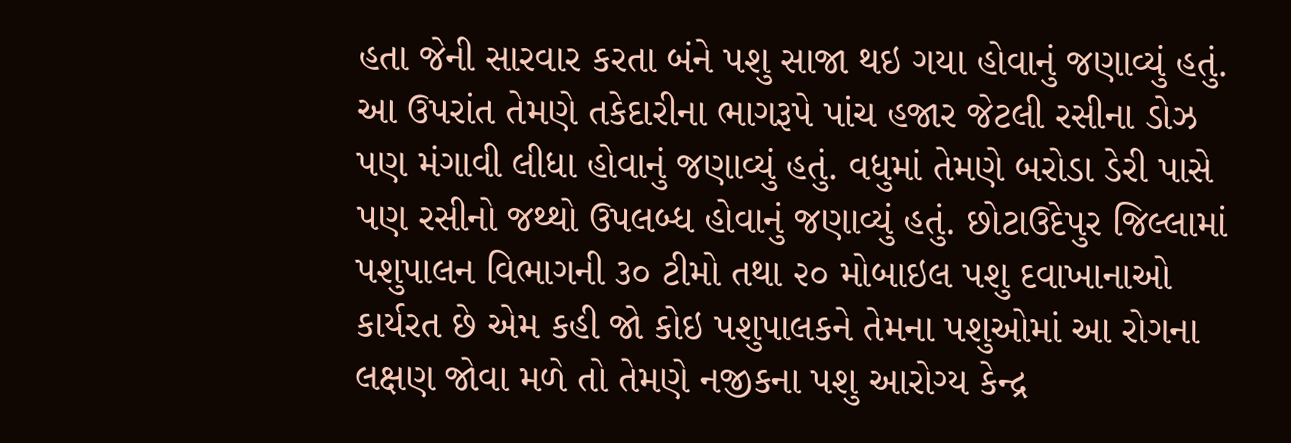હતા જેની સારવાર કરતા બંને પશુ સાજા થઇ ગયા હોવાનું જણાવ્યું હતું. આ ઉપરાંત તેમણે તકેદારીના ભાગરૂપે પાંચ હજાર જેટલી રસીના ડોઝ પણ મંગાવી લીધા હોવાનું જણાવ્યું હતું. વધુમાં તેમણે બરોડા ડેરી પાસે પણ રસીનો જથ્થો ઉપલબ્ધ હોવાનું જણાવ્યું હતું. છોટાઉદેપુર જિલ્લામાં પશુપાલન વિભાગની ૩૦ ટીમો તથા ૨૦ મોબાઇલ પશુ દવાખાનાઓ કાર્યરત છે એમ કહી જો કોઇ પશુપાલકને તેમના પશુઓમાં આ રોગના લક્ષણ જોવા મળે તો તેમણે નજીકના પશુ આરોગ્ય કેન્દ્ર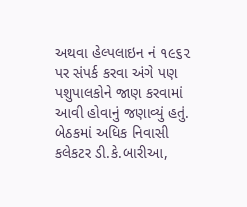અથવા હેલ્પલાઇન નં ૧૯૬૨ પર સંપર્ક કરવા અંગે પણ પશુપાલકોને જાણ કરવામાં આવી હોવાનું જણાવ્યું હતું.
બેઠકમાં અધિક નિવાસી કલેકટર ડી.કે.બારીઆ,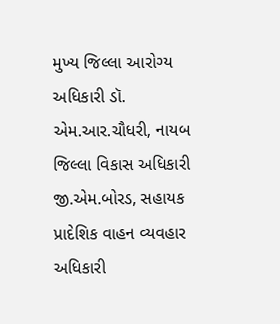મુખ્ય જિલ્લા આરોગ્ય અધિકારી ડૉ. એમ.આર.ચૌધરી, નાયબ જિલ્લા વિકાસ અધિકારી જી.એમ.બોરડ, સહાયક પ્રાદેશિક વાહન વ્યવહાર અધિકારી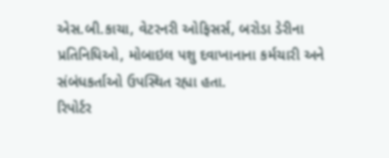એસ.બી.કાચા, વેટરનરી ઓફિસર્સ, બરોડા ડેરીના પ્રતિનિધિઓ, મોબાઇલ પશુ દવાખાનાના કર્મચારી અને સંબંધકર્તાઓ ઉપસ્થિત રહ્યા હતા.
રિપોર્ટર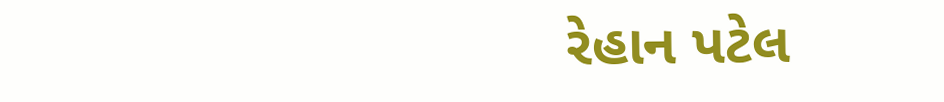રેહાન પટેલ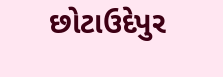છોટાઉદેપુર